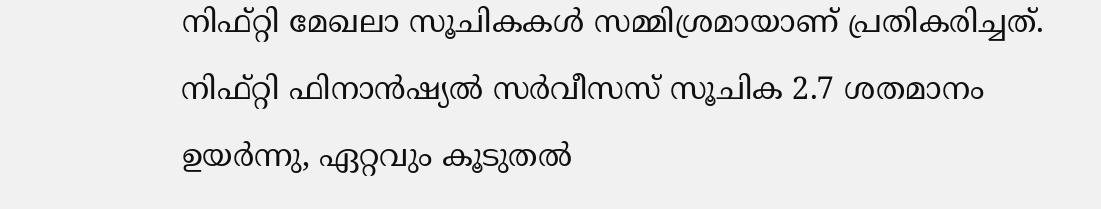നിഫ്റ്റി മേഖലാ സൂചികകൾ സമ്മിശ്രമായാണ് പ്രതികരിച്ചത്. നിഫ്റ്റി ഫിനാൻഷ്യൽ സർവീസസ് സൂചിക 2.7 ശതമാനം ഉയർന്നു, ഏറ്റവും കൂടുതൽ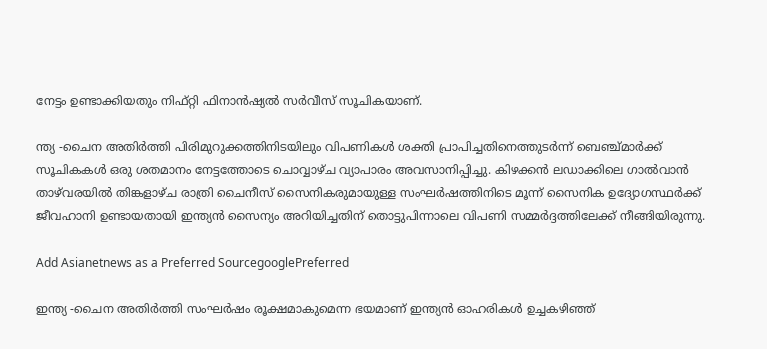നേട്ടം ഉണ്ടാക്കിയതും നിഫ്റ്റി ഫിനാൻഷ്യൽ സർവീസ് സൂചികയാണ്.

ന്ത്യ -ചൈന അതിർത്തി പിരിമുറുക്കത്തിനിടയിലും വിപണികൾ ശക്തി പ്രാപിച്ചതിനെത്തുടർന്ന് ബെഞ്ച്മാർക്ക് സൂചികകൾ ഒരു ശതമാനം നേട്ടത്തോടെ ചൊവ്വാഴ്ച വ്യാപാരം അവസാനിപ്പിച്ചു. കിഴക്കൻ ലഡാക്കിലെ ഗാൽവാൻ താഴ്‌വരയിൽ തിങ്കളാഴ്ച രാത്രി ചൈനീസ് സൈനികരുമായുള്ള സംഘർഷത്തിനിടെ മൂന്ന് സൈനിക ഉദ്യോഗസ്ഥർക്ക് ജീവഹാനി ഉണ്ടായതായി ഇന്ത്യൻ സൈന്യം അറിയിച്ചതിന് തൊട്ടുപിന്നാലെ വിപണി സമ്മർദ്ദത്തിലേക്ക് നീങ്ങിയിരുന്നു.

Add Asianetnews as a Preferred SourcegooglePreferred

ഇന്ത്യ -ചൈന അതിർത്തി സംഘർഷം രൂക്ഷമാകുമെന്ന ഭയമാണ് ഇന്ത്യൻ ഓഹരികൾ ഉച്ചകഴിഞ്ഞ്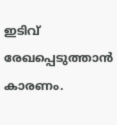ഇടിവ് രേഖപ്പെടുത്താൻ കാരണം.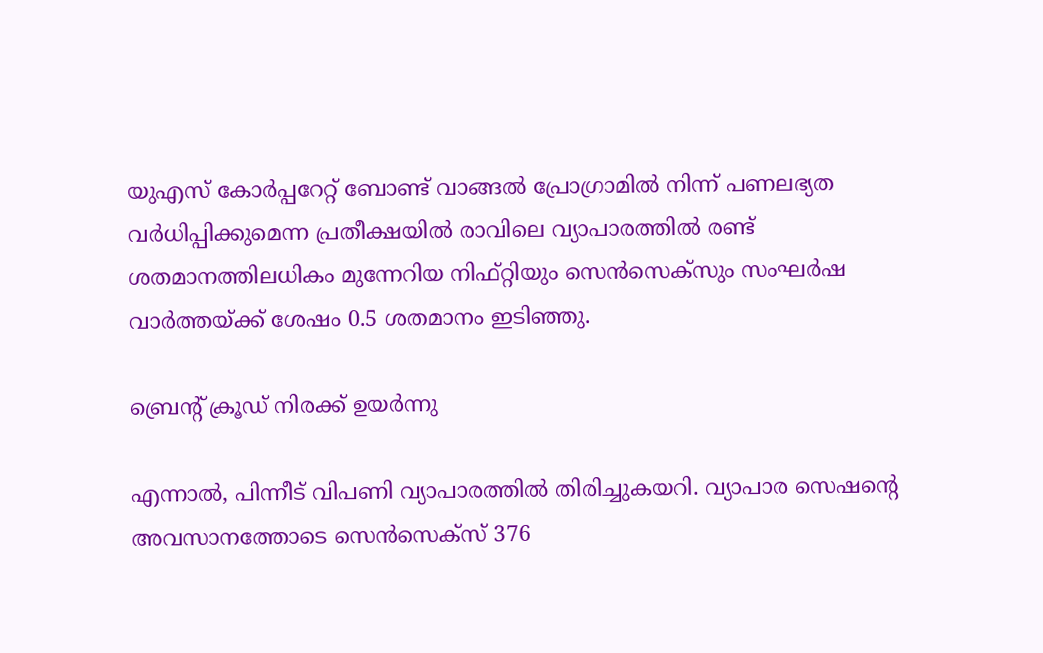യുഎസ് കോർപ്പറേറ്റ് ബോണ്ട് വാങ്ങൽ പ്രോഗ്രാമിൽ നിന്ന് പണലഭ്യത വർധിപ്പിക്കുമെന്ന പ്രതീക്ഷയിൽ രാവിലെ വ്യാപാരത്തിൽ രണ്ട് ശതമാനത്തിലധികം മുന്നേറിയ നിഫ്റ്റിയും സെൻസെക്സും സംഘർഷ വാർത്തയ്ക്ക് ശേഷം 0.5 ശതമാനം ഇടിഞ്ഞു.

ബ്രെന്റ് ക്രൂഡ് നിരക്ക് ഉയർന്നു

എന്നാൽ, പിന്നീട് വിപണി വ്യാപാരത്തിൽ തിരിച്ചുകയറി. വ്യാപാര സെഷന്റെ അവസാനത്തോടെ സെൻസെക്സ് 376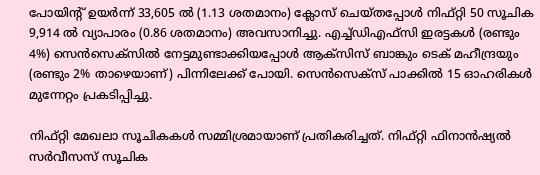പോയിന്റ് ഉയർന്ന് 33,605 ൽ (1.13 ശതമാനം) ക്ലോസ് ചെയ്തപ്പോൾ നിഫ്റ്റി 50 സൂചിക 9,914 ൽ വ്യാപാരം (0.86 ശതമാനം) അവസാനിച്ചു. എച്ച്ഡി‌എഫ്‌സി ഇരട്ടകൾ (രണ്ടും 4%) സെൻ‌സെക്സിൽ നേട്ടമുണ്ടാക്കിയപ്പോൾ ആക്സിസ് ബാങ്കും ടെക് മഹീന്ദ്രയും (രണ്ടും 2% താഴെയാണ്) പിന്നിലേക്ക് പോയി. സെൻസെക്സ് പാക്കിൽ 15 ഓഹരികൾ മുന്നേറ്റം പ്രക‌ടിപ്പിച്ചു.

നിഫ്റ്റി മേഖലാ സൂചികകൾ സമ്മിശ്രമായാണ് പ്രതികരിച്ചത്. നിഫ്റ്റി ഫിനാൻഷ്യൽ സർവീസസ് സൂചിക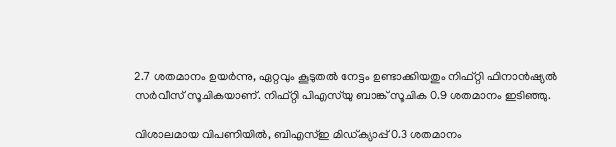2.7 ശതമാനം ഉയർന്നു, ഏറ്റവും കൂടുതൽ നേട്ടം ഉണ്ടാക്കിയതും നിഫ്റ്റി ഫിനാൻഷ്യൽ സർവീസ് സൂചികയാണ്. നിഫ്റ്റി പി‌എസ്‌യു ബാങ്ക് സൂചിക 0.9 ശതമാനം ഇടിഞ്ഞു.

വിശാലമായ വിപണിയിൽ, ബി‌എസ്‌ഇ മിഡ്‌ക്യാപ്പ് 0.3 ശതമാനം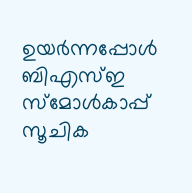ഉയർന്നപ്പോൾ ബി‌എസ്‌ഇ സ്‌മോൾകാപ്പ് സൂചിക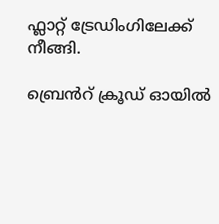ഫ്ലാറ്റ് ‌ട്രേഡിംഗിലേക്ക് നീങ്ങി.

ബ്രെൻറ് ക്രൂഡ് ഓയിൽ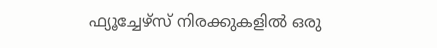ഫ്യൂച്ചേഴ്സ് നിരക്കുകളിൽ ഒരു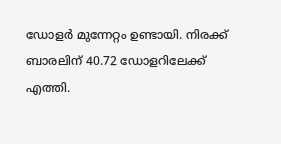ഡോളർ മുന്നേറ്റം ഉണ്ടായി. നിരക്ക് ബാരലിന് 40.72 ഡോളറിലേക്ക് എത്തി.